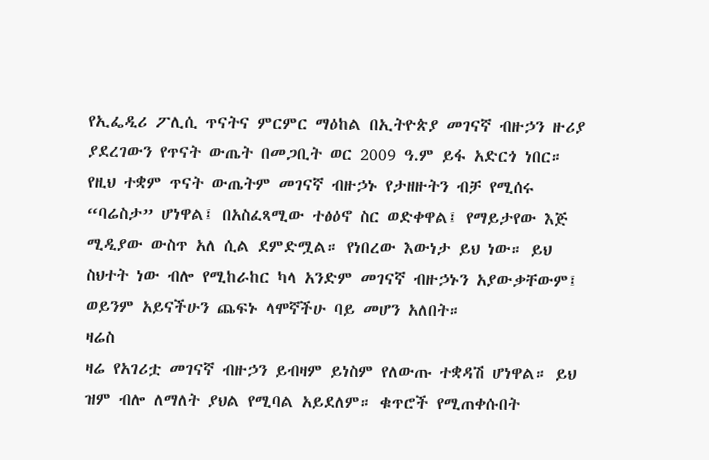የኢፌዲሪ ፖሊሲ ጥናትና ምርምር ማዕከል በኢትዮጵያ መገናኛ ብዙኃን ዙሪያ ያደረገውን የጥናት ውጤት በመጋቢት ወር 2009 ዓ.ም ይፋ አድርጎ ነበር። የዚህ ተቋም ጥናት ውጤትም መገናኛ ብዙኃኑ የታዘዙትን ብቻ የሚሰሩ “ባሬስታ” ሆነዋል፤ በአስፈጻሚው ተፅዕኖ ስር ወድቀዋል፤ የማይታየው እጅ ሚዲያው ውስጥ አለ ሲል ደምድሟል። የነበረው እውነታ ይህ ነው። ይህ ስህተት ነው ብሎ የሚከራከር ካላ አንድም መገናኛ ብዙኃኑን አያውቃቸውም፤ ወይንም አይናችሁን ጨፍኑ ላሞኛችሁ ባይ መሆን አለበት።
ዛሬስ
ዛሬ የአገሪቷ መገናኛ ብዙኃን ይብዛም ይነስም የለውጡ ተቋዳሽ ሆነዋል። ይህ ዝም ብሎ ለማለት ያህል የሚባል አይደለም። ቁጥሮች የሚጠቀሱበት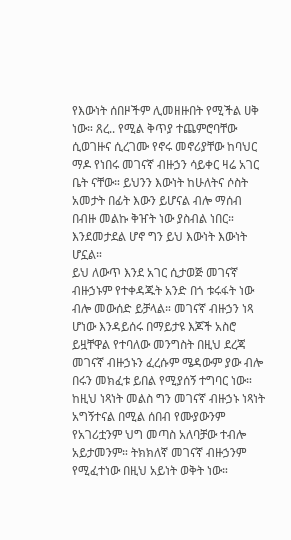የእውነት ሰበዞችም ሊመዘዙበት የሚችል ሀቅ ነው። ጸረ.. የሚል ቅጥያ ተጨምሮባቸው ሲወገዙና ሲረገሙ የኖሩ መኖሪያቸው ከባህር ማዶ የነበሩ መገናኛ ብዙኃን ሳይቀር ዛሬ አገር ቤት ናቸው። ይህንን እውነት ከሁለትና ሶስት አመታት በፊት እውን ይሆናል ብሎ ማሰብ በብዙ መልኩ ቅዠት ነው ያስብል ነበር። እንደመታደል ሆኖ ግን ይህ እውነት እውነት ሆኗል።
ይህ ለውጥ እንደ አገር ሲታወጅ መገናኛ ብዙኃኑም የተቀዳጁት አንድ በጎ ቱሩፋት ነው ብሎ መውሰድ ይቻላል። መገናኛ ብዙኃን ነጻ ሆነው እንዳይሰሩ በማይታዩ እጆች አስሮ ይዟቸዋል የተባለው መንግስት በዚህ ደረጃ መገናኛ ብዙኃኑን ፈረሱም ሜዳውም ያው ብሎ በሩን መክፈቱ ይበል የሚያሰኝ ተግባር ነው። ከዚህ ነጻነት መልስ ግን መገናኛ ብዙኃኑ ነጻነት አግኝተናል በሚል ሰበብ የሙያውንም የአገሪቷንም ህግ መጣስ አለባቻው ተብሎ አይታመንም። ትክክለኛ መገናኛ ብዙኃንም የሚፈተነው በዚህ አይነት ወቅት ነው።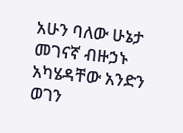አሁን ባለው ሁኔታ መገናኛ ብዙኃኑ አካሄዳቸው አንድን ወገን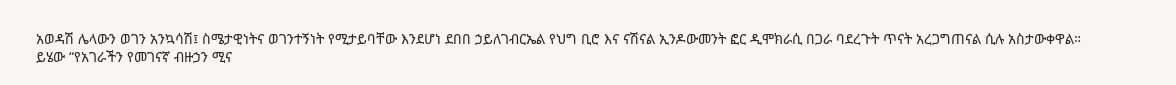አወዳሽ ሌላውን ወገን አንኳሳሽ፤ ስሜታዊነትና ወገንተኝነት የሚታይባቸው እንደሆነ ደበበ ኃይለገብርኤል የህግ ቢሮ እና ናሽናል ኢንዶውመንት ፎር ዲሞክራሲ በጋራ ባደረጉት ጥናት አረጋግጠናል ሲሉ አስታውቀዋል።
ይሄው “የአገራችን የመገናኛ ብዙኃን ሚና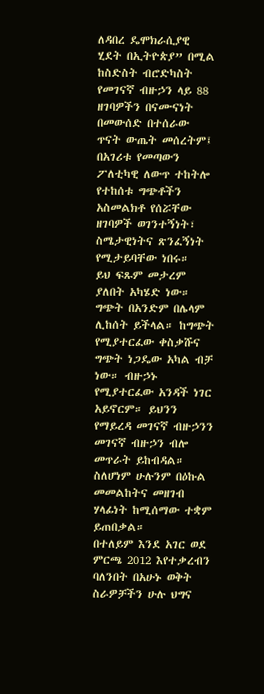ለዳበረ ዴሞክራሲያዊ ሂደት በኢትዮጵያ” በሚል ከስድስት ብሮድካስት የመገናኛ ብዙኃን ላይ 88 ዘገባዎችን በናሙናነት በመውሰድ በተሰራው ጥናት ውጤት መሰረትም፤ በአገሪቱ የመጣውን ፖለቲካዊ ለውጥ ተከትሎ የተከሰቱ ግጭቶችን አስመልክቶ የሰሯቸው ዘገባዎች ወገንተኝነት፣ ስሜታዊነትና ጽንፈኝነት የሚታይባቸው ነበሩ።
ይህ ፍጹም መታረም ያለበት አካሄድ ነው። ግጭት በአንድም በሌላም ሊከሰት ይችላል። ከግጭት የሚያተርፈው ቀስቃሹና ግጭት ነጋዴው አካል ብቻ ነው። ብዙኃኑ የሚያተርፈው አንዳች ነገር አይኖርም። ይህንን የማይረዳ መገናኛ ብዙኃንን መገናኛ ብዙኃን ብሎ መጥራት ይከብዳል። ስለሆነም ሁሉንም በዕኩል መመልከትና መዘገብ ሃላፊነት ከሚሰማው ተቋም ይጠበቃል።
በተለይም እንደ አገር ወደ ምርጫ 2012 እየተቃረብን ባለንበት በአሁኑ ወቅት ስራዎቻችን ሁሉ ህግና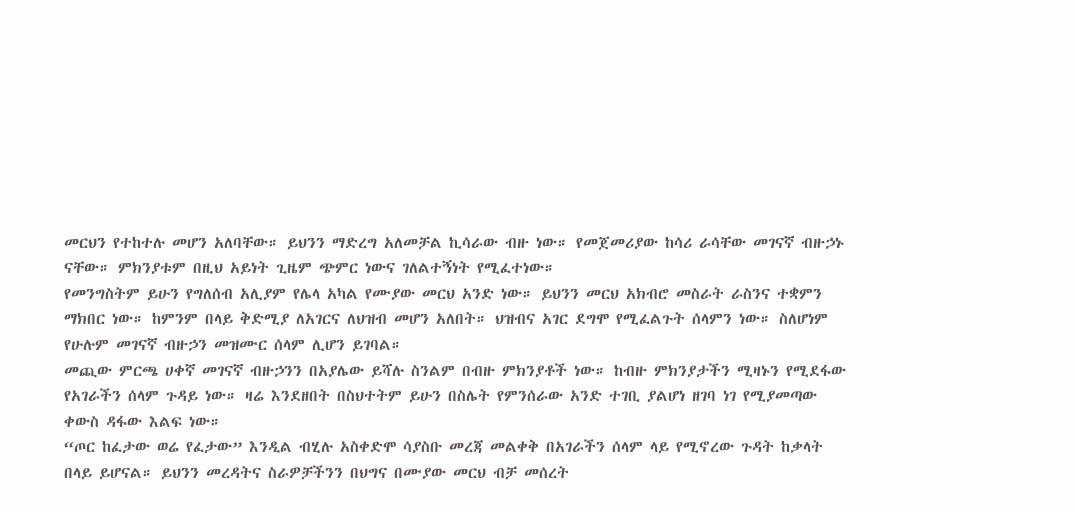መርህን የተከተሉ መሆን አለባቸው። ይህንን ማድረግ አለመቻል ኪሳራው ብዙ ነው። የመጀመሪያው ከሳሪ ራሳቸው መገናኛ ብዙኃኑ ናቸው። ምክንያቱም በዚህ አይነት ጊዜም ጭምር ነውና ገለልተኝነት የሚፈተነው።
የመንግስትም ይሁን የግለሰብ አሊያም የሌላ አካል የሙያው መርህ አንድ ነው። ይህንን መርህ አክብሮ መስራት ራስንና ተቋምን ማክበር ነው። ከምንም በላይ ቅድሚያ ለአገርና ለህዝብ መሆን አለበት። ህዝብና አገር ደግሞ የሚፈልጉት ሰላምን ነው። ስለሆነም የሁሉም መገናኛ ብዙኃን መዝሙር ሰላም ሊሆን ይገባል።
መጪው ምርጫ ሀቀኛ መገናኛ ብዙኃንን በአያሌው ይሻሉ ስንልም በብዙ ምክንያቶች ነው። ከብዙ ምክንያታችን ሚዛኑን የሚደፋው የአገራችን ሰላም ጉዳይ ነው። ዛሬ እንደዘበት በስህተትም ይሁን በስሌት የምንሰራው አንድ ተገቢ ያልሆነ ዘገባ ነገ የሚያመጣው ቀውስ ዳፋው እልፍ ነው።
“ጦር ከፈታው ወሬ የፈታው” እንዲል ብሂሉ አስቀድሞ ሳያስቡ መረጃ መልቀቅ በአገራችን ሰላም ላይ የሚኖረው ጉዳት ከቃላት በላይ ይሆናል። ይህንን መረዳትና ስራዎቻችንን በህግና በሙያው መርህ ብቻ መሰረት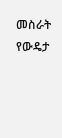መስራት የውዴታ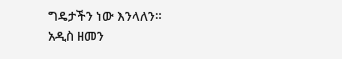ግዴታችን ነው እንላለን።
አዲስ ዘመን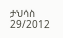ታህሳስ 29/2012